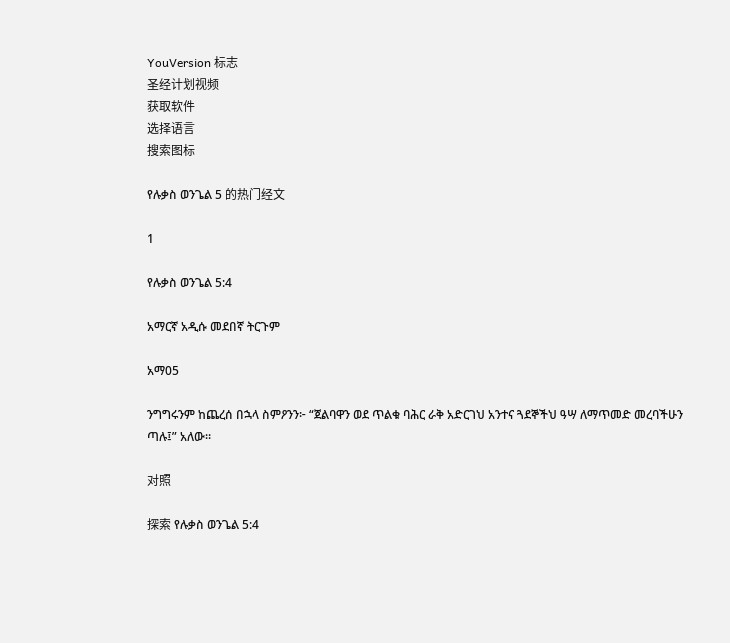YouVersion 标志
圣经计划视频
获取软件
选择语言
搜索图标

የሉቃስ ወንጌል 5 的热门经文

1

የሉቃስ ወንጌል 5:4

አማርኛ አዲሱ መደበኛ ትርጉም

አማ05

ንግግሩንም ከጨረሰ በኋላ ስምዖንን፦ “ጀልባዋን ወደ ጥልቁ ባሕር ራቅ አድርገህ አንተና ጓደኞችህ ዓሣ ለማጥመድ መረባችሁን ጣሉ፤” አለው።

对照

探索 የሉቃስ ወንጌል 5:4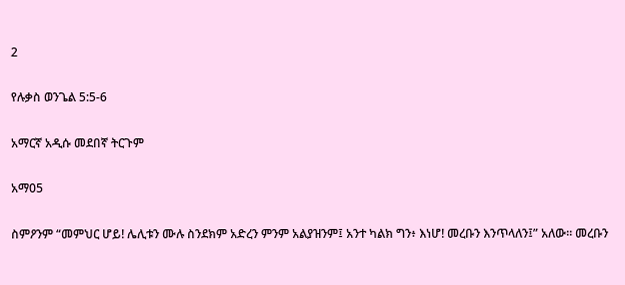2

የሉቃስ ወንጌል 5:5-6

አማርኛ አዲሱ መደበኛ ትርጉም

አማ05

ስምዖንም “መምህር ሆይ! ሌሊቱን ሙሉ ስንደክም አድረን ምንም አልያዝንም፤ አንተ ካልክ ግን፥ እነሆ! መረቡን እንጥላለን፤” አለው። መረቡን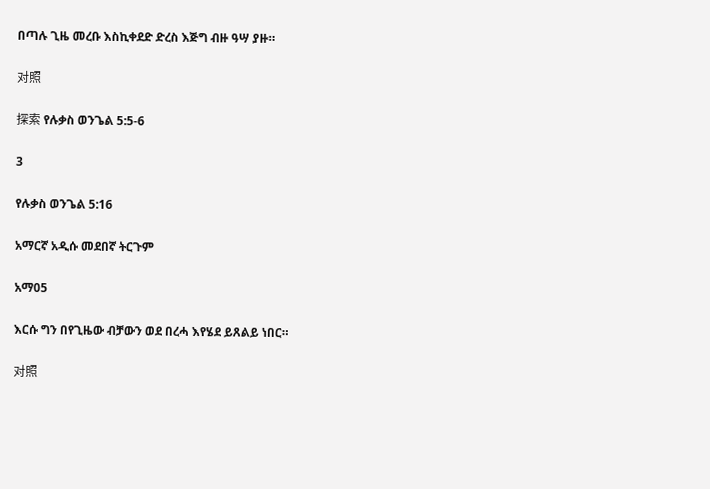በጣሉ ጊዜ መረቡ እስኪቀደድ ድረስ እጅግ ብዙ ዓሣ ያዙ።

对照

探索 የሉቃስ ወንጌል 5:5-6

3

የሉቃስ ወንጌል 5:16

አማርኛ አዲሱ መደበኛ ትርጉም

አማ05

እርሱ ግን በየጊዜው ብቻውን ወደ በረሓ እየሄደ ይጸልይ ነበር።

对照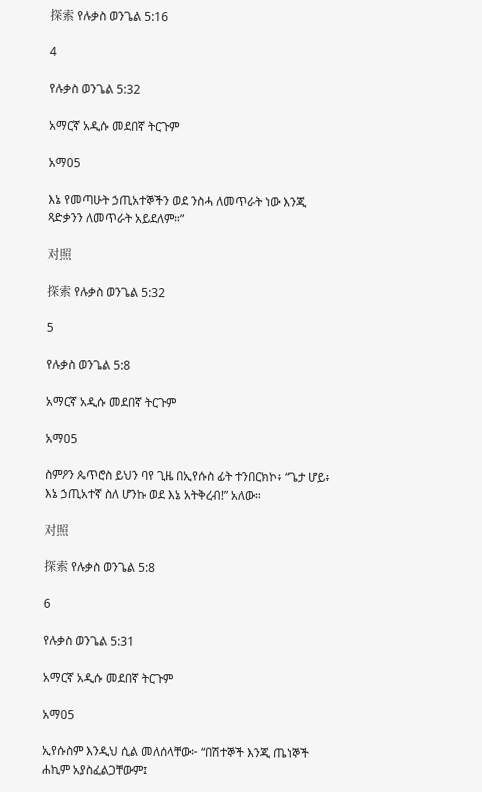探索 የሉቃስ ወንጌል 5:16

4

የሉቃስ ወንጌል 5:32

አማርኛ አዲሱ መደበኛ ትርጉም

አማ05

እኔ የመጣሁት ኃጢአተኞችን ወደ ንስሓ ለመጥራት ነው እንጂ ጻድቃንን ለመጥራት አይደለም።”

对照

探索 የሉቃስ ወንጌል 5:32

5

የሉቃስ ወንጌል 5:8

አማርኛ አዲሱ መደበኛ ትርጉም

አማ05

ስምዖን ጴጥሮስ ይህን ባየ ጊዜ በኢየሱስ ፊት ተንበርክኮ፥ “ጌታ ሆይ፥ እኔ ኃጢአተኛ ስለ ሆንኩ ወደ እኔ አትቅረብ!” አለው።

对照

探索 የሉቃስ ወንጌል 5:8

6

የሉቃስ ወንጌል 5:31

አማርኛ አዲሱ መደበኛ ትርጉም

አማ05

ኢየሱስም እንዲህ ሲል መለሰላቸው፦ “በሽተኞች እንጂ ጤነኞች ሐኪም አያስፈልጋቸውም፤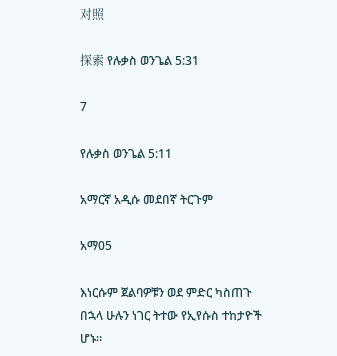对照

探索 የሉቃስ ወንጌል 5:31

7

የሉቃስ ወንጌል 5:11

አማርኛ አዲሱ መደበኛ ትርጉም

አማ05

እነርሱም ጀልባዎቹን ወደ ምድር ካስጠጉ በኋላ ሁሉን ነገር ትተው የኢየሱስ ተከታዮች ሆኑ።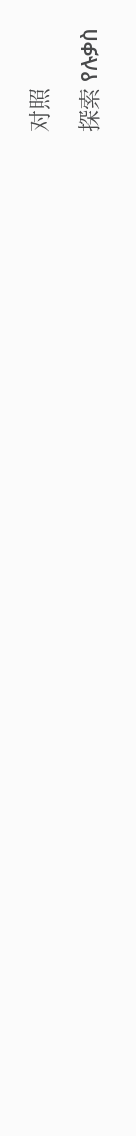对照

探索 የሉቃስ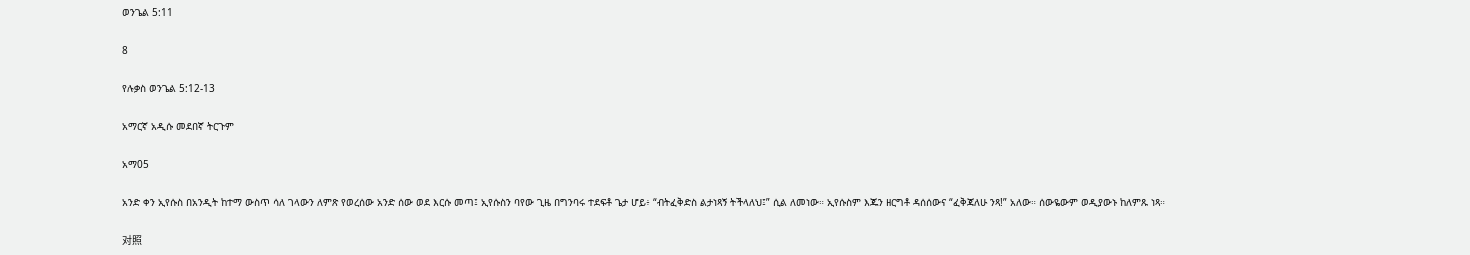ወንጌል 5:11

8

የሉቃስ ወንጌል 5:12-13

አማርኛ አዲሱ መደበኛ ትርጉም

አማ05

አንድ ቀን ኢየሱስ በአንዲት ከተማ ውስጥ ሳለ ገላውን ለምጽ የወረሰው አንድ ሰው ወደ እርሱ መጣ፤ ኢየሱስን ባየው ጊዜ በግንባሩ ተደፍቶ ጌታ ሆይ፥ “ብትፈቅድስ ልታነጻኝ ትችላለህ፤” ሲል ለመነው። ኢየሱስም እጁን ዘርግቶ ዳሰሰውና “ፈቅጃለሁ ንጻ!” አለው። ሰውዬውም ወዲያውኑ ከለምጹ ነጻ።

对照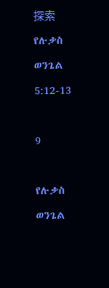探索 የሉቃስ ወንጌል 5:12-13

9

የሉቃስ ወንጌል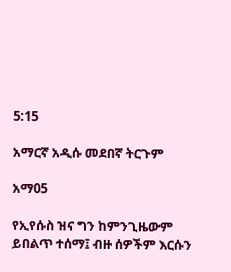5:15

አማርኛ አዲሱ መደበኛ ትርጉም

አማ05

የኢየሱስ ዝና ግን ከምንጊዜውም ይበልጥ ተሰማ፤ ብዙ ሰዎችም እርሱን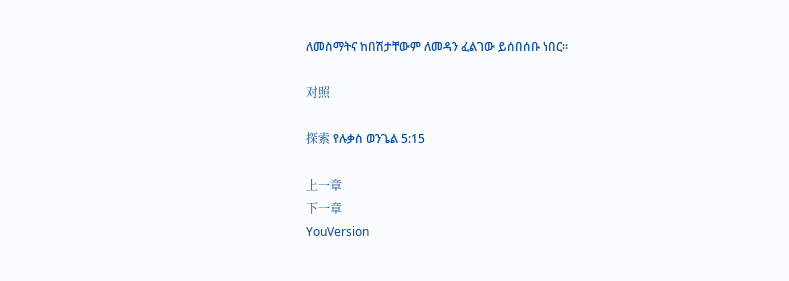ለመስማትና ከበሽታቸውም ለመዳን ፈልገው ይሰበሰቡ ነበር።

对照

探索 የሉቃስ ወንጌል 5:15

上一章
下一章
YouVersion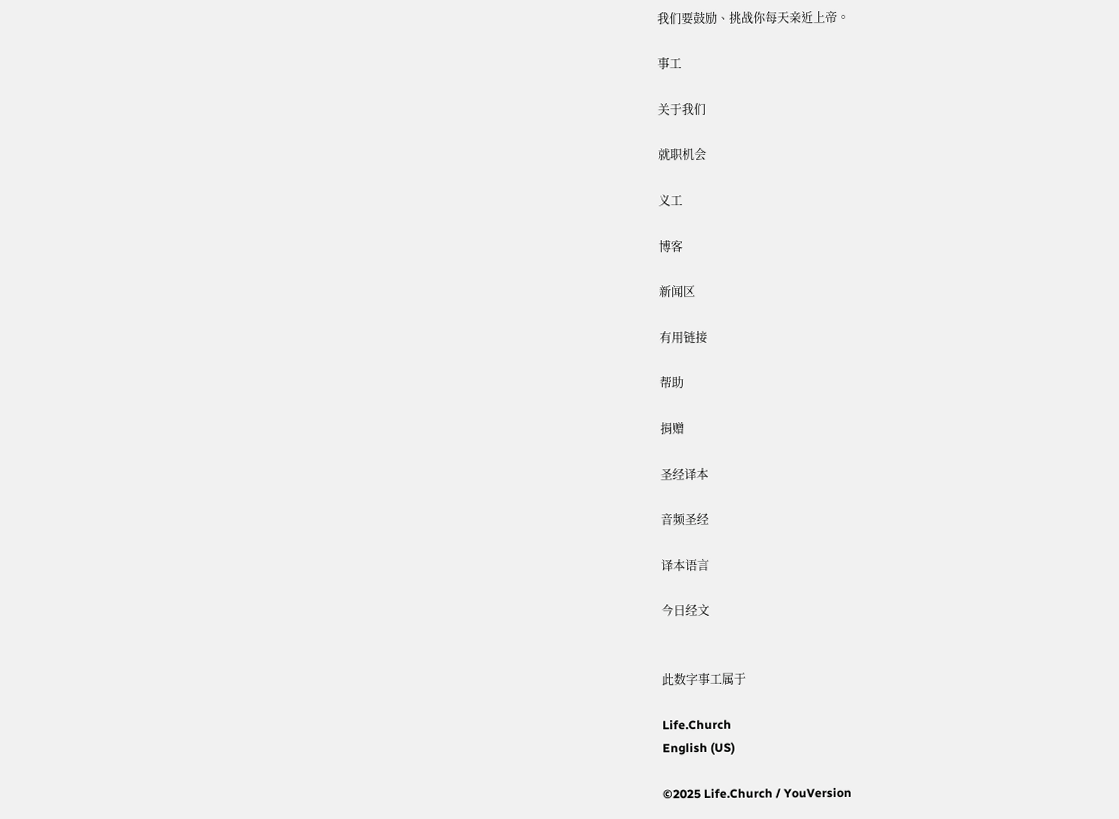我们要鼓励、挑战你每天亲近上帝。

事工

关于我们

就职机会

义工

博客

新闻区

有用链接

帮助

捐赠

圣经译本

音频圣经

译本语言

今日经文


此数字事工属于

Life.Church
English (US)

©2025 Life.Church / YouVersion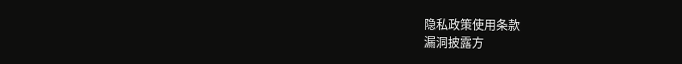隐私政策使用条款
漏洞披露方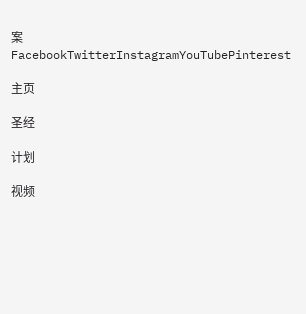案
FacebookTwitterInstagramYouTubePinterest

主页

圣经

计划

视频